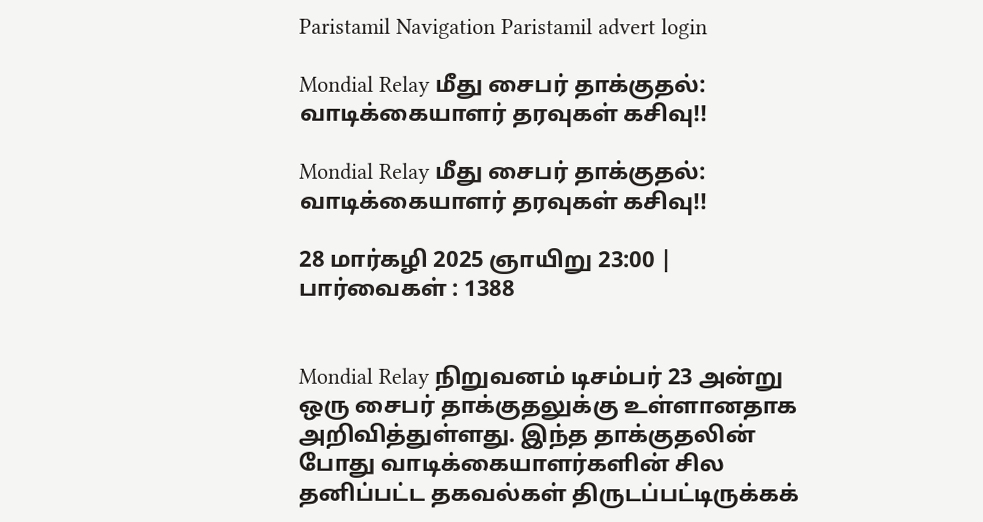Paristamil Navigation Paristamil advert login

Mondial Relay மீது சைபர் தாக்குதல்: வாடிக்கையாளர் தரவுகள் கசிவு!!

Mondial Relay மீது சைபர் தாக்குதல்: வாடிக்கையாளர் தரவுகள் கசிவு!!

28 மார்கழி 2025 ஞாயிறு 23:00 | பார்வைகள் : 1388


Mondial Relay நிறுவனம் டிசம்பர் 23 அன்று ஒரு சைபர் தாக்குதலுக்கு உள்ளானதாக அறிவித்துள்ளது. இந்த தாக்குதலின் போது வாடிக்கையாளர்களின் சில தனிப்பட்ட தகவல்கள் திருடப்பட்டிருக்கக்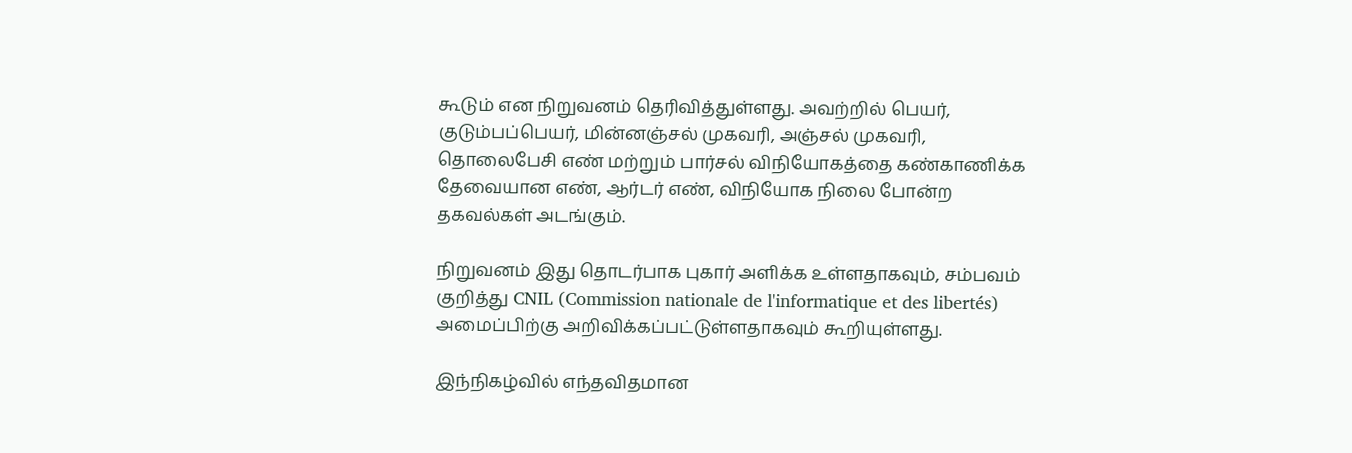கூடும் என நிறுவனம் தெரிவித்துள்ளது. அவற்றில் பெயர், குடும்பப்பெயர், மின்னஞ்சல் முகவரி, அஞ்சல் முகவரி, தொலைபேசி எண் மற்றும் பார்சல் விநியோகத்தை கண்காணிக்க  தேவையான எண், ஆர்டர் எண், விநியோக நிலை போன்ற தகவல்கள் அடங்கும்.

நிறுவனம் இது தொடர்பாக புகார் அளிக்க உள்ளதாகவும், சம்பவம் குறித்து CNIL (Commission nationale de l'informatique et des libertés) அமைப்பிற்கு அறிவிக்கப்பட்டுள்ளதாகவும் கூறியுள்ளது.

இந்நிகழ்வில் எந்தவிதமான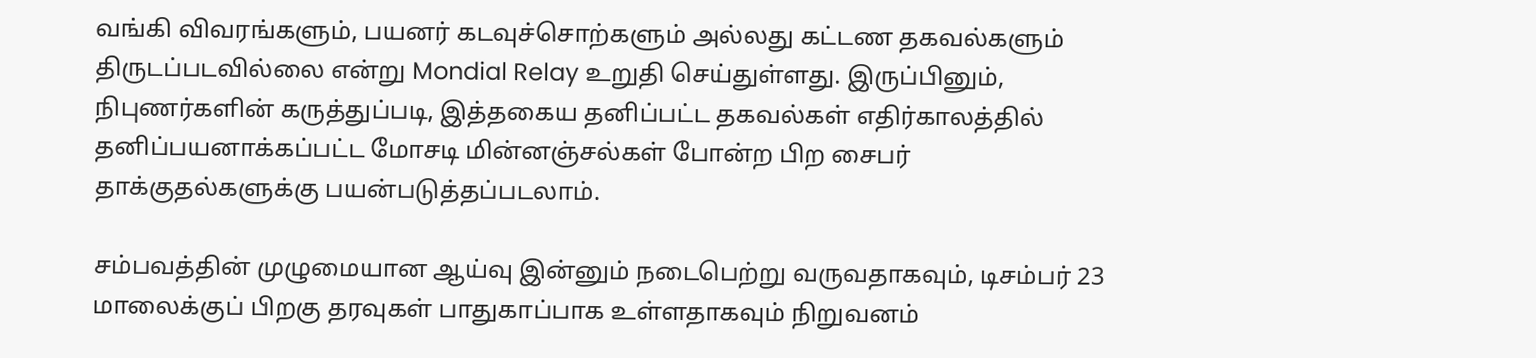வங்கி விவரங்களும், பயனர் கடவுச்சொற்களும் அல்லது கட்டண தகவல்களும் திருடப்படவில்லை என்று Mondial Relay உறுதி செய்துள்ளது. இருப்பினும், நிபுணர்களின் கருத்துப்படி, இத்தகைய தனிப்பட்ட தகவல்கள் எதிர்காலத்தில் தனிப்பயனாக்கப்பட்ட மோசடி மின்னஞ்சல்கள் போன்ற பிற சைபர் தாக்குதல்களுக்கு பயன்படுத்தப்படலாம்.

சம்பவத்தின் முழுமையான ஆய்வு இன்னும் நடைபெற்று வருவதாகவும், டிசம்பர் 23 மாலைக்குப் பிறகு தரவுகள் பாதுகாப்பாக உள்ளதாகவும் நிறுவனம்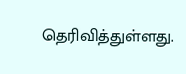தெரிவித்துள்ளது.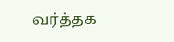வர்த்தக‌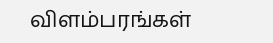விளம்பரங்கள்